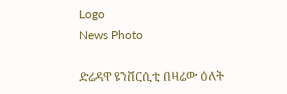Logo
News Photo

ድሬዳዋ ዩንቨርሲቲ በዛሬው ዕለት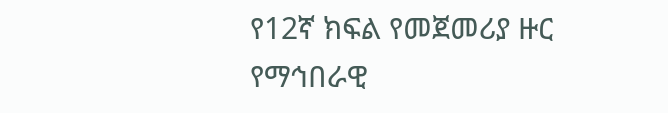የ12ኛ ክፍል የመጀመሪያ ዙር የማኅበራዊ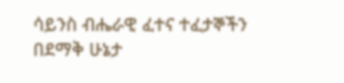ሳይንስ ብሔራዊ ፈተና ተፈታኞችን በደማቅ ሁኔታ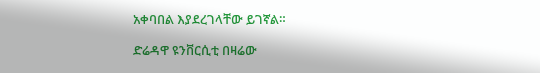አቀባበል እያደረገላቸው ይገኛል።

ድሬዳዋ ዩንቨርሲቲ በዛሬው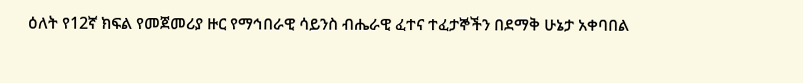ዕለት የ12ኛ ክፍል የመጀመሪያ ዙር የማኅበራዊ ሳይንስ ብሔራዊ ፈተና ተፈታኞችን በደማቅ ሁኔታ አቀባበል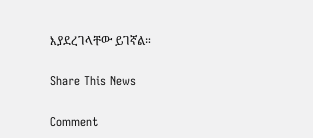እያደረገላቸው ይገኛል።

Share This News

Comment